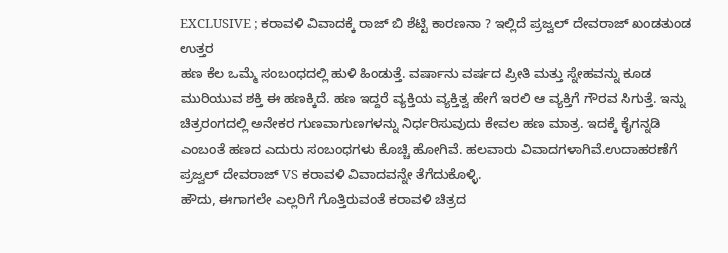EXCLUSIVE ; ಕರಾವಳಿ ವಿವಾದಕ್ಕೆ ರಾಜ್ ಬಿ ಶೆಟ್ಟಿ ಕಾರಣನಾ ? ಇಲ್ಲಿದೆ ಪ್ರಜ್ವಲ್ ದೇವರಾಜ್ ಖಂಡತುಂಡ ಉತ್ತರ
ಹಣ ಕೆಲ ಒಮ್ಮೆ ಸಂಬಂಧದಲ್ಲಿ ಹುಳಿ ಹಿಂಡುತ್ತೆ. ವರ್ಷಾನು ವರ್ಷದ ಪ್ರೀತಿ ಮತ್ತು ಸ್ನೇಹವನ್ನು ಕೂಡ ಮುರಿಯುವ ಶಕ್ತಿ ಈ ಹಣಕ್ಕಿದೆ. ಹಣ ಇದ್ದರೆ ವ್ಯಕ್ತಿಯ ವ್ಯಕ್ತಿತ್ವ ಹೇಗೆ ಇರಲಿ ಆ ವ್ಯಕ್ತಿಗೆ ಗೌರವ ಸಿಗುತ್ತೆ. ಇನ್ನು ಚಿತ್ರರಂಗದಲ್ಲಿ ಅನೇಕರ ಗುಣವಾಗುಣಗಳನ್ನು ನಿರ್ಧರಿಸುವುದು ಕೇವಲ ಹಣ ಮಾತ್ರ. ಇದಕ್ಕೆ ಕೈಗನ್ನಡಿ ಎಂಬಂತೆ ಹಣದ ಎದುರು ಸಂಬಂಧಗಳು ಕೊಚ್ಚಿ ಹೋಗಿವೆ. ಹಲವಾರು ವಿವಾದಗಳಾಗಿವೆ.ಉದಾಹರಣೆಗೆ ಪ್ರಜ್ವಲ್ ದೇವರಾಜ್ VS ಕರಾವಳಿ ವಿವಾದವನ್ನೇ ತೆಗೆದುಕೊಳ್ಳಿ.
ಹೌದು, ಈಗಾಗಲೇ ಎಲ್ಲರಿಗೆ ಗೊತ್ತಿರುವಂತೆ ಕರಾವಳಿ ಚಿತ್ರದ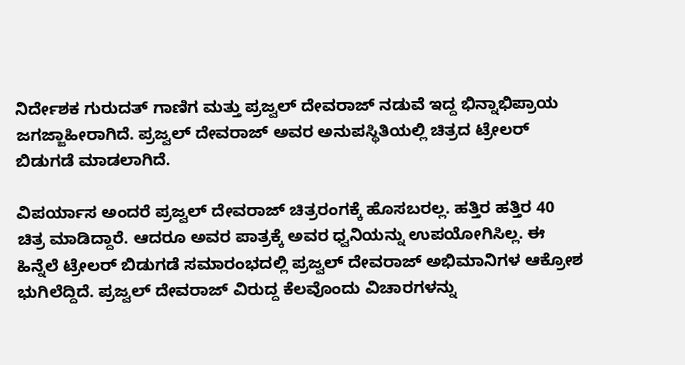ನಿರ್ದೇಶಕ ಗುರುದತ್ ಗಾಣಿಗ ಮತ್ತು ಪ್ರಜ್ವಲ್ ದೇವರಾಜ್ ನಡುವೆ ಇದ್ದ ಭಿನ್ನಾಭಿಪ್ರಾಯ ಜಗಜ್ಜಾಹೀರಾಗಿದೆ. ಪ್ರಜ್ವಲ್ ದೇವರಾಜ್ ಅವರ ಅನುಪಸ್ಥಿತಿಯಲ್ಲಿ ಚಿತ್ರದ ಟ್ರೇಲರ್ ಬಿಡುಗಡೆ ಮಾಡಲಾಗಿದೆ.

ವಿಪರ್ಯಾಸ ಅಂದರೆ ಪ್ರಜ್ವಲ್ ದೇವರಾಜ್ ಚಿತ್ರರಂಗಕ್ಕೆ ಹೊಸಬರಲ್ಲ. ಹತ್ತಿರ ಹತ್ತಿರ 40 ಚಿತ್ರ ಮಾಡಿದ್ದಾರೆ. ಆದರೂ ಅವರ ಪಾತ್ರಕ್ಕೆ ಅವರ ಧ್ವನಿಯನ್ನು ಉಪಯೋಗಿಸಿಲ್ಲ. ಈ ಹಿನ್ನೆಲೆ ಟ್ರೇಲರ್ ಬಿಡುಗಡೆ ಸಮಾರಂಭದಲ್ಲಿ ಪ್ರಜ್ವಲ್ ದೇವರಾಜ್ ಅಭಿಮಾನಿಗಳ ಆಕ್ರೋಶ ಭುಗಿಲೆದ್ದಿದೆ. ಪ್ರಜ್ವಲ್ ದೇವರಾಜ್ ವಿರುದ್ದ ಕೆಲವೊಂದು ವಿಚಾರಗಳನ್ನು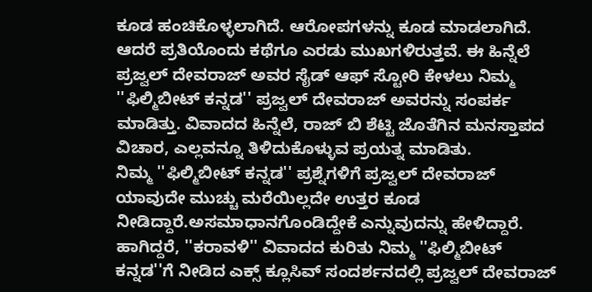ಕೂಡ ಹಂಚಿಕೊಳ್ಳಲಾಗಿದೆ. ಆರೋಪಗಳನ್ನು ಕೂಡ ಮಾಡಲಾಗಿದೆ.
ಆದರೆ ಪ್ರತಿಯೊಂದು ಕಥೆಗೂ ಎರಡು ಮುಖಗಳಿರುತ್ತವೆ. ಈ ಹಿನ್ನೆಲೆ ಪ್ರಜ್ವಲ್ ದೇವರಾಜ್ ಅವರ ಸೈಡ್ ಆಫ್ ಸ್ಟೋರಿ ಕೇಳಲು ನಿಮ್ಮ ''ಫಿಲ್ಮಿಬೀಟ್ ಕನ್ನಡ'' ಪ್ರಜ್ವಲ್ ದೇವರಾಜ್ ಅವರನ್ನು ಸಂಪರ್ಕ ಮಾಡಿತ್ತು. ವಿವಾದದ ಹಿನ್ನೆಲೆ, ರಾಜ್ ಬಿ ಶೆಟ್ಟಿ ಜೊತೆಗಿನ ಮನಸ್ತಾಪದ ವಿಚಾರ, ಎಲ್ಲವನ್ನೂ ತಿಳಿದುಕೊಳ್ಳುವ ಪ್ರಯತ್ನ ಮಾಡಿತು.
ನಿಮ್ಮ ''ಫಿಲ್ಮಿಬೀಟ್ ಕನ್ನಡ'' ಪ್ರಶ್ನೆಗಳಿಗೆ ಪ್ರಜ್ವಲ್ ದೇವರಾಜ್ ಯಾವುದೇ ಮುಚ್ಚು ಮರೆಯಿಲ್ಲದೇ ಉತ್ತರ ಕೂಡ ನೀಡಿದ್ದಾರೆ.ಅಸಮಾಧಾನಗೊಂಡಿದ್ದೇಕೆ ಎನ್ನುವುದನ್ನು ಹೇಳಿದ್ದಾರೆ. ಹಾಗಿದ್ದರೆ, ''ಕರಾವಳಿ'' ವಿವಾದದ ಕುರಿತು ನಿಮ್ಮ ''ಫಿಲ್ಮಿಬೀಟ್ ಕನ್ನಡ''ಗೆ ನೀಡಿದ ಎಕ್ಸ್ ಕ್ಲೂಸಿವ್ ಸಂದರ್ಶನದಲ್ಲಿ ಪ್ರಜ್ವಲ್ ದೇವರಾಜ್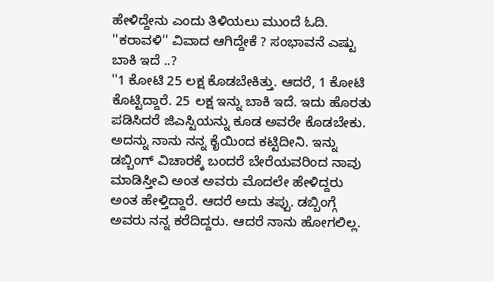ಹೇಳಿದ್ದೇನು ಎಂದು ತಿಳಿಯಲು ಮುಂದೆ ಓದಿ.
''ಕರಾವಳಿ'' ವಿವಾದ ಆಗಿದ್ದೇಕೆ ? ಸಂಭಾವನೆ ಎಷ್ಟು ಬಾಕಿ ಇದೆ ..?
''1 ಕೋಟಿ 25 ಲಕ್ಷ ಕೊಡಬೇಕಿತ್ತು. ಆದರೆ, 1 ಕೋಟಿ ಕೊಟ್ಟಿದ್ದಾರೆ. 25 ಲಕ್ಷ ಇನ್ನು ಬಾಕಿ ಇದೆ. ಇದು ಹೊರತು ಪಡಿಸಿದರೆ ಜಿಎಸ್ಟಿಯನ್ನು ಕೂಡ ಅವರೇ ಕೊಡಬೇಕು. ಅದನ್ನು ನಾನು ನನ್ನ ಕೈಯಿಂದ ಕಟ್ಟಿದೀನಿ. ಇನ್ನು ಡಬ್ಬಿಂಗ್ ವಿಚಾರಕ್ಕೆ ಬಂದರೆ ಬೇರೆಯವರಿಂದ ನಾವು ಮಾಡಿಸ್ತೀವಿ ಅಂತ ಅವರು ಮೊದಲೇ ಹೇಳಿದ್ದರು ಅಂತ ಹೇಳ್ತಿದ್ದಾರೆ. ಆದರೆ ಅದು ತಪ್ಪು. ಡಬ್ಬಿಂಗ್ಗೆ ಅವರು ನನ್ನ ಕರೆದಿದ್ದರು. ಆದರೆ ನಾನು ಹೋಗಲಿಲ್ಲ.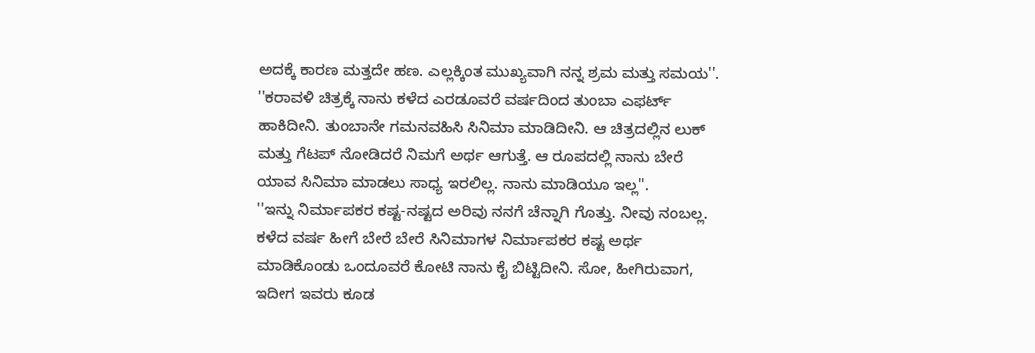ಅದಕ್ಕೆ ಕಾರಣ ಮತ್ತದೇ ಹಣ. ಎಲ್ಲಕ್ಕಿಂತ ಮುಖ್ಯವಾಗಿ ನನ್ನ ಶ್ರಮ ಮತ್ತು ಸಮಯ''.
''ಕರಾವಳಿ ಚಿತ್ರಕ್ಕೆ ನಾನು ಕಳೆದ ಎರಡೂವರೆ ವರ್ಷದಿಂದ ತುಂಬಾ ಎಫರ್ಟ್ ಹಾಕಿದೀನಿ. ತುಂಬಾನೇ ಗಮನವಹಿಸಿ ಸಿನಿಮಾ ಮಾಡಿದೀನಿ. ಆ ಚಿತ್ರದಲ್ಲಿನ ಲುಕ್ ಮತ್ತು ಗೆಟಪ್ ನೋಡಿದರೆ ನಿಮಗೆ ಅರ್ಥ ಆಗುತ್ತೆ. ಆ ರೂಪದಲ್ಲಿ ನಾನು ಬೇರೆ ಯಾವ ಸಿನಿಮಾ ಮಾಡಲು ಸಾಧ್ಯ ಇರಲಿಲ್ಲ. ನಾನು ಮಾಡಿಯೂ ಇಲ್ಲ''.
''ಇನ್ನು ನಿರ್ಮಾಪಕರ ಕಷ್ಟ-ನಷ್ಟದ ಅರಿವು ನನಗೆ ಚೆನ್ನಾಗಿ ಗೊತ್ತು. ನೀವು ನಂಬಲ್ಲ. ಕಳೆದ ವರ್ಷ ಹೀಗೆ ಬೇರೆ ಬೇರೆ ಸಿನಿಮಾಗಳ ನಿರ್ಮಾಪಕರ ಕಷ್ಟ ಅರ್ಥ ಮಾಡಿಕೊಂಡು ಒಂದೂವರೆ ಕೋಟಿ ನಾನು ಕೈ ಬಿಟ್ಟಿದೀನಿ. ಸೋ, ಹೀಗಿರುವಾಗ, ಇದೀಗ ಇವರು ಕೂಡ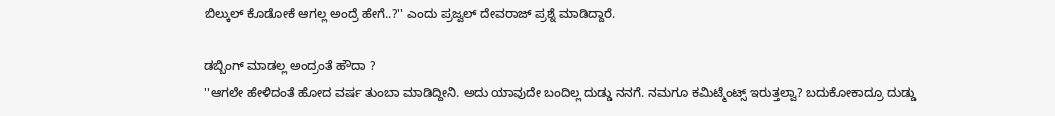ಬಿಲ್ಕುಲ್ ಕೊಡೋಕೆ ಆಗಲ್ಲ ಅಂದ್ರೆ ಹೇಗೆ..?'' ಎಂದು ಪ್ರಜ್ವಲ್ ದೇವರಾಜ್ ಪ್ರಶ್ನೆ ಮಾಡಿದ್ದಾರೆ.

ಡಬ್ಬಿಂಗ್ ಮಾಡಲ್ಲ ಅಂದ್ರಂತೆ ಹೌದಾ ?
''ಆಗಲೇ ಹೇಳಿದಂತೆ ಹೋದ ವರ್ಷ ತುಂಬಾ ಮಾಡಿದ್ದೀನಿ. ಅದು ಯಾವುದೇ ಬಂದಿಲ್ಲ ದುಡ್ಡು ನನಗೆ. ನಮಗೂ ಕಮಿಟ್ಮೆಂಟ್ಸ್ ಇರುತ್ತಲ್ವಾ? ಬದುಕೋಕಾದ್ರೂ ದುಡ್ಡು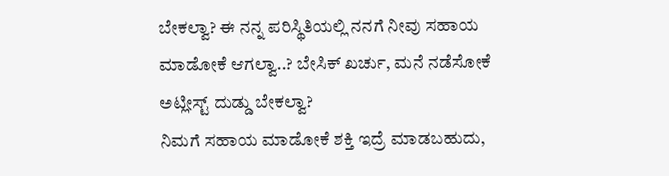ಬೇಕಲ್ವಾ? ಈ ನನ್ನ ಪರಿಸ್ಥಿತಿಯಲ್ಲಿ ನನಗೆ ನೀವು ಸಹಾಯ ಮಾಡೋಕೆ ಆಗಲ್ವಾ..? ಬೇಸಿಕ್ ಖರ್ಚು, ಮನೆ ನಡೆಸೋಕೆ ಅಟ್ಲೀಸ್ಟ್ ದುಡ್ಡು ಬೇಕಲ್ವಾ?
ನಿಮಗೆ ಸಹಾಯ ಮಾಡೋಕೆ ಶಕ್ತಿ ಇದ್ರೆ ಮಾಡಬಹುದು,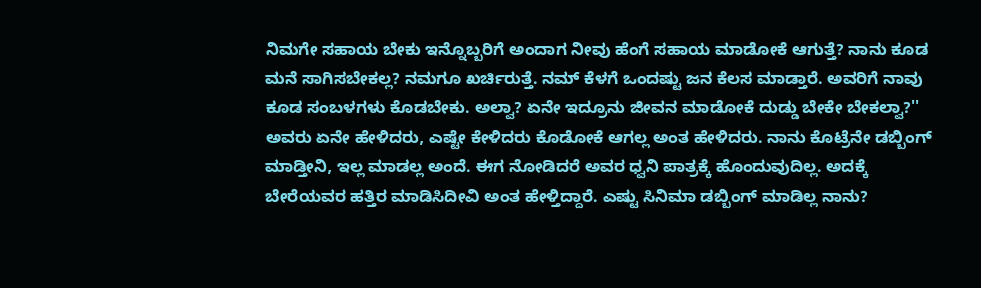ನಿಮಗೇ ಸಹಾಯ ಬೇಕು ಇನ್ನೊಬ್ಬರಿಗೆ ಅಂದಾಗ ನೀವು ಹೆಂಗೆ ಸಹಾಯ ಮಾಡೋಕೆ ಆಗುತ್ತೆ? ನಾನು ಕೂಡ ಮನೆ ಸಾಗಿಸಬೇಕಲ್ಲ? ನಮಗೂ ಖರ್ಚಿರುತ್ತೆ. ನಮ್ ಕೆಳಗೆ ಒಂದಷ್ಟು ಜನ ಕೆಲಸ ಮಾಡ್ತಾರೆ. ಅವರಿಗೆ ನಾವು ಕೂಡ ಸಂಬಳಗಳು ಕೊಡಬೇಕು. ಅಲ್ವಾ? ಏನೇ ಇದ್ರೂನು ಜೀವನ ಮಾಡೋಕೆ ದುಡ್ಡು ಬೇಕೇ ಬೇಕಲ್ವಾ?''
ಅವರು ಏನೇ ಹೇಳಿದರು, ಎಷ್ಟೇ ಕೇಳಿದರು ಕೊಡೋಕೆ ಆಗಲ್ಲ ಅಂತ ಹೇಳಿದರು. ನಾನು ಕೊಟ್ರೆನೇ ಡಬ್ಬಿಂಗ್ ಮಾಡ್ತೀನಿ, ಇಲ್ಲ ಮಾಡಲ್ಲ ಅಂದೆ. ಈಗ ನೋಡಿದರೆ ಅವರ ಧ್ವನಿ ಪಾತ್ರಕ್ಕೆ ಹೊಂದುವುದಿಲ್ಲ. ಅದಕ್ಕೆ ಬೇರೆಯವರ ಹತ್ತಿರ ಮಾಡಿಸಿದೀವಿ ಅಂತ ಹೇಳ್ತಿದ್ದಾರೆ. ಎಷ್ಟು ಸಿನಿಮಾ ಡಬ್ಬಿಂಗ್ ಮಾಡಿಲ್ಲ ನಾನು?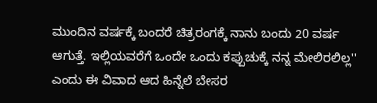ಮುಂದಿನ ವರ್ಷಕ್ಕೆ ಬಂದರೆ ಚಿತ್ರರಂಗಕ್ಕೆ ನಾನು ಬಂದು 20 ವರ್ಷ ಆಗುತ್ತೆ. ಇಲ್ಲಿಯವರೆಗೆ ಒಂದೇ ಒಂದು ಕಪ್ಪುಚುಕ್ಕೆ ನನ್ನ ಮೇಲಿರಲಿಲ್ಲ'' ಎಂದು ಈ ವಿವಾದ ಆದ ಹಿನ್ನೆಲೆ ಬೇಸರ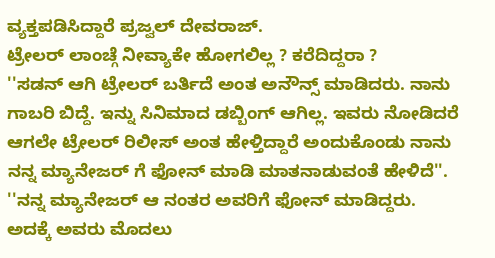ವ್ಯಕ್ತಪಡಿಸಿದ್ದಾರೆ ಪ್ರಜ್ವಲ್ ದೇವರಾಜ್.
ಟ್ರೇಲರ್ ಲಾಂಚ್ಗೆ ನೀವ್ಯಾಕೇ ಹೋಗಲಿಲ್ಲ ? ಕರೆದಿದ್ದರಾ ?
''ಸಡನ್ ಆಗಿ ಟ್ರೇಲರ್ ಬರ್ತಿದೆ ಅಂತ ಅನೌನ್ಸ್ ಮಾಡಿದರು. ನಾನು ಗಾಬರಿ ಬಿದ್ದೆ. ಇನ್ನು ಸಿನಿಮಾದ ಡಬ್ಬಿಂಗ್ ಆಗಿಲ್ಲ. ಇವರು ನೋಡಿದರೆ ಆಗಲೇ ಟ್ರೇಲರ್ ರಿಲೀಸ್ ಅಂತ ಹೇಳ್ತಿದ್ದಾರೆ ಅಂದುಕೊಂಡು ನಾನು ನನ್ನ ಮ್ಯಾನೇಜರ್ ಗೆ ಫೋನ್ ಮಾಡಿ ಮಾತನಾಡುವಂತೆ ಹೇಳಿದೆ''.
''ನನ್ನ ಮ್ಯಾನೇಜರ್ ಆ ನಂತರ ಅವರಿಗೆ ಫೋನ್ ಮಾಡಿದ್ದರು. ಅದಕ್ಕೆ ಅವರು ಮೊದಲು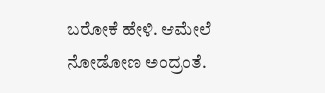ಬರೋಕೆ ಹೇಳಿ. ಆಮೇಲೆ ನೋಡೋಣ ಅಂದ್ರಂತೆ.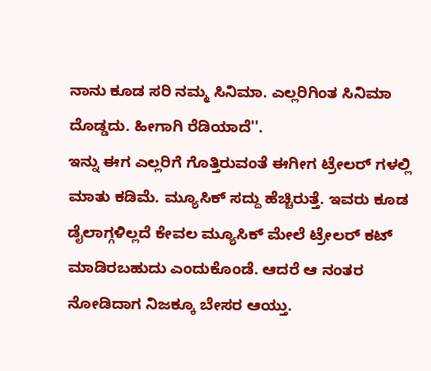ನಾನು ಕೂಡ ಸರಿ ನಮ್ಮ ಸಿನಿಮಾ. ಎಲ್ಲರಿಗಿಂತ ಸಿನಿಮಾ ದೊಡ್ಡದು. ಹೀಗಾಗಿ ರೆಡಿಯಾದೆ''.
ಇನ್ನು ಈಗ ಎಲ್ಲರಿಗೆ ಗೊತ್ತಿರುವಂತೆ ಈಗೀಗ ಟ್ರೇಲರ್ ಗಳಲ್ಲಿ ಮಾತು ಕಡಿಮೆ. ಮ್ಯೂಸಿಕ್ ಸದ್ದು ಹೆಚ್ಚಿರುತ್ತೆ. ಇವರು ಕೂಡ ಡೈಲಾಗ್ಗಳಿಲ್ಲದೆ ಕೇವಲ ಮ್ಯೂಸಿಕ್ ಮೇಲೆ ಟ್ರೇಲರ್ ಕಟ್ ಮಾಡಿರಬಹುದು ಎಂದುಕೊಂಡೆ. ಆದರೆ ಆ ನಂತರ ನೋಡಿದಾಗ ನಿಜಕ್ಕೂ ಬೇಸರ ಆಯ್ತು.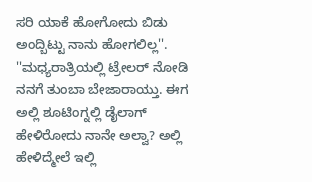ಸರಿ ಯಾಕೆ ಹೋಗೋದು ಬಿಡು ಅಂದ್ಬಿಟ್ಟು ನಾನು ಹೋಗಲಿಲ್ಲ''.
''ಮಧ್ಯರಾತ್ರಿಯಲ್ಲಿ ಟ್ರೇಲರ್ ನೋಡಿ ನನಗೆ ತುಂಬಾ ಬೇಜಾರಾಯ್ತು. ಈಗ ಅಲ್ಲಿ ಶೂಟಿಂಗ್ನಲ್ಲಿ ಡೈಲಾಗ್ ಹೇಳಿರೋದು ನಾನೇ ಅಲ್ವಾ? ಅಲ್ಲಿ ಹೇಳಿದ್ಮೇಲೆ ಇಲ್ಲಿ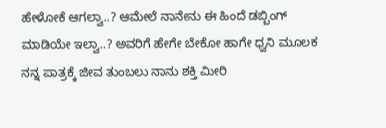ಹೇಳೋಕೆ ಆಗಲ್ವಾ..? ಆಮೇಲೆ ನಾನೇನು ಈ ಹಿಂದೆ ಡಬ್ಬಿಂಗ್ ಮಾಡಿಯೇ ಇಲ್ವಾ..? ಅವರಿಗೆ ಹೇಗೇ ಬೇಕೋ ಹಾಗೇ ಧ್ವನಿ ಮೂಲಕ ನನ್ನ ಪಾತ್ರಕ್ಕೆ ಜೀವ ತುಂಬಲು ನಾನು ಶಕ್ತಿ ಮೀರಿ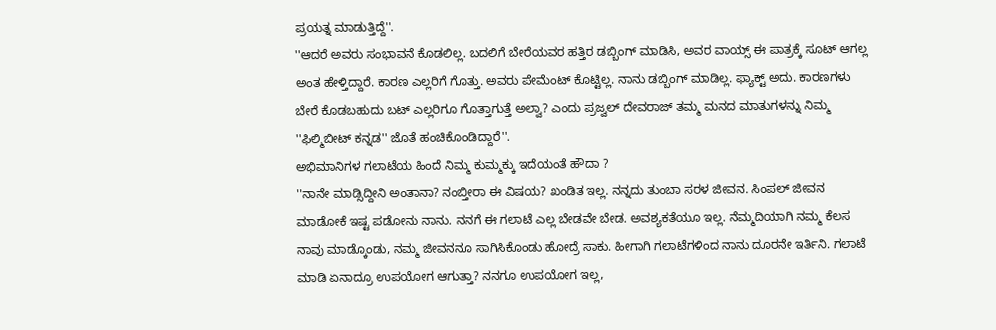ಪ್ರಯತ್ನ ಮಾಡುತ್ತಿದ್ದೆ''.
''ಆದರೆ ಅವರು ಸಂಭಾವನೆ ಕೊಡಲಿಲ್ಲ. ಬದಲಿಗೆ ಬೇರೆಯವರ ಹತ್ತಿರ ಡಬ್ಬಿಂಗ್ ಮಾಡಿಸಿ, ಅವರ ವಾಯ್ಸ್ ಈ ಪಾತ್ರಕ್ಕೆ ಸೂಟ್ ಆಗಲ್ಲ ಅಂತ ಹೇಳ್ತಿದ್ದಾರೆ. ಕಾರಣ ಎಲ್ಲರಿಗೆ ಗೊತ್ತು. ಅವರು ಪೇಮೆಂಟ್ ಕೊಟ್ಟಿಲ್ಲ. ನಾನು ಡಬ್ಬಿಂಗ್ ಮಾಡಿಲ್ಲ. ಫ್ಯಾಕ್ಟ್ ಅದು. ಕಾರಣಗಳು ಬೇರೆ ಕೊಡಬಹುದು ಬಟ್ ಎಲ್ಲರಿಗೂ ಗೊತ್ತಾಗುತ್ತೆ ಅಲ್ವಾ? ಎಂದು ಪ್ರಜ್ವಲ್ ದೇವರಾಜ್ ತಮ್ಮ ಮನದ ಮಾತುಗಳನ್ನು ನಿಮ್ಮ ''ಫಿಲ್ಮಿಬೀಟ್ ಕನ್ನಡ'' ಜೊತೆ ಹಂಚಿಕೊಂಡಿದ್ದಾರೆ''.
ಅಭಿಮಾನಿಗಳ ಗಲಾಟೆಯ ಹಿಂದೆ ನಿಮ್ಮ ಕುಮ್ಮಕ್ಕು ಇದೆಯಂತೆ ಹೌದಾ ?
''ನಾನೇ ಮಾಡ್ಸಿದ್ದೀನಿ ಅಂತಾನಾ? ನಂಬ್ತೀರಾ ಈ ವಿಷಯ? ಖಂಡಿತ ಇಲ್ಲ. ನನ್ನದು ತುಂಬಾ ಸರಳ ಜೀವನ. ಸಿಂಪಲ್ ಜೀವನ ಮಾಡೋಕೆ ಇಷ್ಟ ಪಡೋನು ನಾನು. ನನಗೆ ಈ ಗಲಾಟೆ ಎಲ್ಲ ಬೇಡವೇ ಬೇಡ. ಅವಶ್ಯಕತೆಯೂ ಇಲ್ಲ. ನೆಮ್ಮದಿಯಾಗಿ ನಮ್ಮ ಕೆಲಸ ನಾವು ಮಾಡ್ಕೊಂಡು, ನಮ್ಮ ಜೀವನನೂ ಸಾಗಿಸಿಕೊಂಡು ಹೋದ್ರೆ ಸಾಕು. ಹೀಗಾಗಿ ಗಲಾಟೆಗಳಿಂದ ನಾನು ದೂರನೇ ಇರ್ತಿನಿ. ಗಲಾಟೆ ಮಾಡಿ ಏನಾದ್ರೂ ಉಪಯೋಗ ಆಗುತ್ತಾ? ನನಗೂ ಉಪಯೋಗ ಇಲ್ಲ,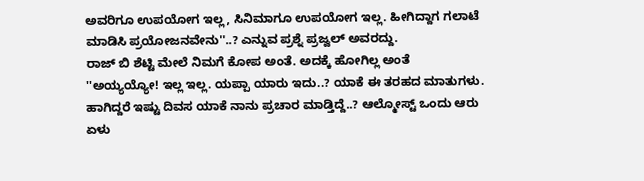ಅವರಿಗೂ ಉಪಯೋಗ ಇಲ್ಲ, ಸಿನಿಮಾಗೂ ಉಪಯೋಗ ಇಲ್ಲ. ಹೀಗಿದ್ದಾಗ ಗಲಾಟೆ ಮಾಡಿಸಿ ಪ್ರಯೋಜನವೇನು''..? ಎನ್ನುವ ಪ್ರಶ್ನೆ ಪ್ರಜ್ವಲ್ ಅವರದ್ದು.
ರಾಜ್ ಬಿ ಶೆಟ್ಟಿ ಮೇಲೆ ನಿಮಗೆ ಕೋಪ ಅಂತೆ. ಅದಕ್ಕೆ ಹೋಗಿಲ್ಲ ಅಂತೆ
''ಅಯ್ಯಯ್ಯೋ! ಇಲ್ಲ ಇಲ್ಲ. ಯಪ್ಪಾ ಯಾರು ಇದು..? ಯಾಕೆ ಈ ತರಹದ ಮಾತುಗಳು. ಹಾಗಿದ್ದರೆ ಇಷ್ಟು ದಿವಸ ಯಾಕೆ ನಾನು ಪ್ರಚಾರ ಮಾಡ್ತಿದ್ದೆ..? ಆಲ್ಮೋಸ್ಟ್ ಒಂದು ಆರು ಏಳು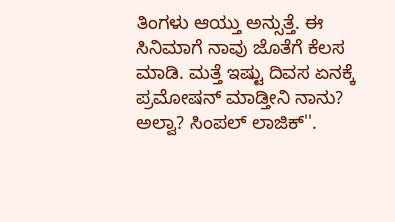ತಿಂಗಳು ಆಯ್ತು ಅನ್ಸುತ್ತೆ. ಈ ಸಿನಿಮಾಗೆ ನಾವು ಜೊತೆಗೆ ಕೆಲಸ ಮಾಡಿ. ಮತ್ತೆ ಇಷ್ಟು ದಿವಸ ಏನಕ್ಕೆ ಪ್ರಮೋಷನ್ ಮಾಡ್ತೀನಿ ನಾನು? ಅಲ್ವಾ? ಸಿಂಪಲ್ ಲಾಜಿಕ್''.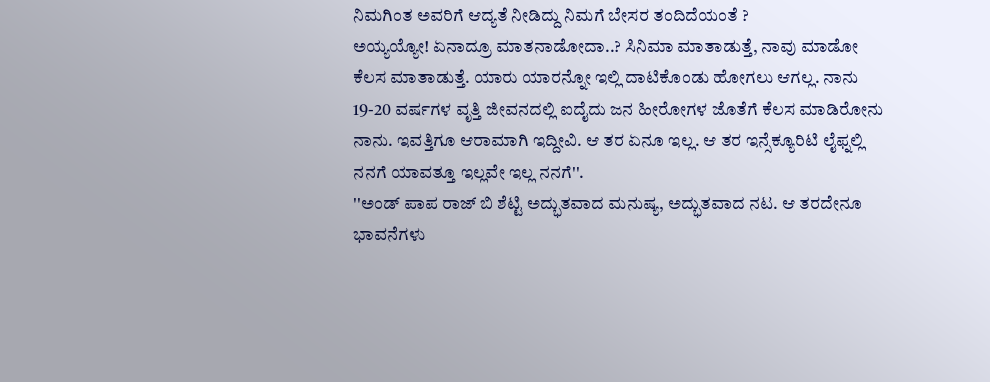ನಿಮಗಿಂತ ಅವರಿಗೆ ಆದ್ಯತೆ ನೀಡಿದ್ದು ನಿಮಗೆ ಬೇಸರ ತಂದಿದೆಯಂತೆ ?
ಅಯ್ಯಯ್ಯೋ! ಏನಾದ್ರೂ ಮಾತನಾಡೋದಾ..? ಸಿನಿಮಾ ಮಾತಾಡುತ್ತೆ, ನಾವು ಮಾಡೋ ಕೆಲಸ ಮಾತಾಡುತ್ತೆ. ಯಾರು ಯಾರನ್ನೋ ಇಲ್ಲಿ ದಾಟಿಕೊಂಡು ಹೋಗಲು ಆಗಲ್ಲ. ನಾನು 19-20 ವರ್ಷಗಳ ವೃತ್ತಿ ಜೀವನದಲ್ಲಿ ಐದೈದು ಜನ ಹೀರೋಗಳ ಜೊತೆಗೆ ಕೆಲಸ ಮಾಡಿರೋನು ನಾನು. ಇವತ್ತಿಗೂ ಆರಾಮಾಗಿ ಇದ್ದೀವಿ. ಆ ತರ ಏನೂ ಇಲ್ಲ. ಆ ತರ ಇನ್ಸೆಕ್ಯೂರಿಟಿ ಲೈಫ್ನಲ್ಲಿ ನನಗೆ ಯಾವತ್ತೂ ಇಲ್ಲವೇ ಇಲ್ಲ ನನಗೆ''.
''ಅಂಡ್ ಪಾಪ ರಾಜ್ ಬಿ ಶೆಟ್ಟಿ ಅದ್ಭುತವಾದ ಮನುಷ್ಯ, ಅದ್ಭುತವಾದ ನಟ. ಆ ತರದೇನೂ ಭಾವನೆಗಳು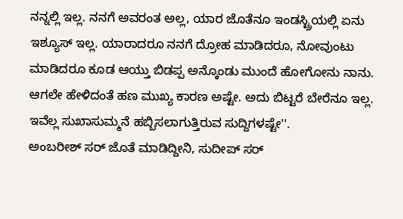ನನ್ನಲ್ಲಿ ಇಲ್ಲ. ನನಗೆ ಅವರಂತ ಅಲ್ಲ, ಯಾರ ಜೊತೆನೂ ಇಂಡಸ್ಟ್ರಿಯಲ್ಲಿ ಏನು ಇಶ್ಯೂಸ್ ಇಲ್ಲ. ಯಾರಾದರೂ ನನಗೆ ದ್ರೋಹ ಮಾಡಿದರೂ, ನೋವುಂಟು ಮಾಡಿದರೂ ಕೂಡ ಆಯ್ತು ಬಿಡಪ್ಪ ಅನ್ಕೊಂಡು ಮುಂದೆ ಹೋಗೋನು ನಾನು. ಆಗಲೇ ಹೇಳಿದಂತೆ ಹಣ ಮುಖ್ಯ ಕಾರಣ ಅಷ್ಟೇ. ಅದು ಬಿಟ್ಟರೆ ಬೇರೆನೂ ಇಲ್ಲ. ಇವೆಲ್ಲ ಸುಖಾಸುಮ್ಮನೆ ಹಬ್ಬಿಸಲಾಗುತ್ತಿರುವ ಸುದ್ದಿಗಳಷ್ಟೇ''.
ಅಂಬರೀಶ್ ಸರ್ ಜೊತೆ ಮಾಡಿದ್ದೀನಿ, ಸುದೀಪ್ ಸರ್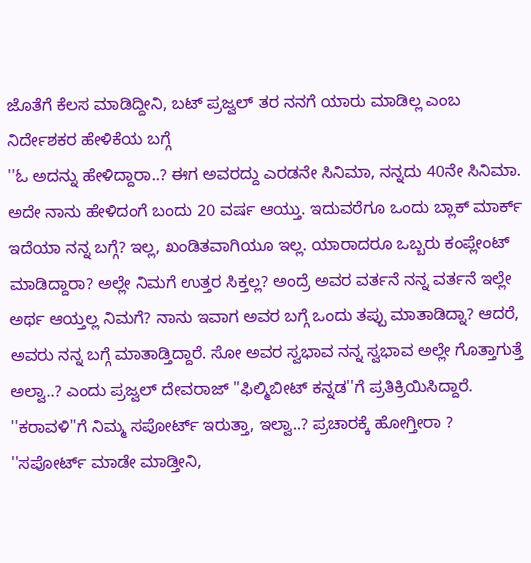ಜೊತೆಗೆ ಕೆಲಸ ಮಾಡಿದ್ದೀನಿ, ಬಟ್ ಪ್ರಜ್ವಲ್ ತರ ನನಗೆ ಯಾರು ಮಾಡಿಲ್ಲ ಎಂಬ ನಿರ್ದೇಶಕರ ಹೇಳಿಕೆಯ ಬಗ್ಗೆ
''ಓ ಅದನ್ನು ಹೇಳಿದ್ದಾರಾ..? ಈಗ ಅವರದ್ದು ಎರಡನೇ ಸಿನಿಮಾ, ನನ್ನದು 40ನೇ ಸಿನಿಮಾ. ಅದೇ ನಾನು ಹೇಳಿದಂಗೆ ಬಂದು 20 ವರ್ಷ ಆಯ್ತು. ಇದುವರೆಗೂ ಒಂದು ಬ್ಲಾಕ್ ಮಾರ್ಕ್ ಇದೆಯಾ ನನ್ನ ಬಗ್ಗೆ? ಇಲ್ಲ, ಖಂಡಿತವಾಗಿಯೂ ಇಲ್ಲ. ಯಾರಾದರೂ ಒಬ್ಬರು ಕಂಪ್ಲೇಂಟ್ ಮಾಡಿದ್ದಾರಾ? ಅಲ್ಲೇ ನಿಮಗೆ ಉತ್ತರ ಸಿಕ್ತಲ್ಲ? ಅಂದ್ರೆ ಅವರ ವರ್ತನೆ ನನ್ನ ವರ್ತನೆ ಇಲ್ಲೇ ಅರ್ಥ ಆಯ್ತಲ್ಲ ನಿಮಗೆ? ನಾನು ಇವಾಗ ಅವರ ಬಗ್ಗೆ ಒಂದು ತಪ್ಪು ಮಾತಾಡಿದ್ನಾ? ಆದರೆ, ಅವರು ನನ್ನ ಬಗ್ಗೆ ಮಾತಾಡ್ತಿದ್ದಾರೆ. ಸೋ ಅವರ ಸ್ವಭಾವ ನನ್ನ ಸ್ವಭಾವ ಅಲ್ಲೇ ಗೊತ್ತಾಗುತ್ತೆ ಅಲ್ವಾ..? ಎಂದು ಪ್ರಜ್ವಲ್ ದೇವರಾಜ್ ''ಫಿಲ್ಮಿಬೀಟ್ ಕನ್ನಡ''ಗೆ ಪ್ರತಿಕ್ರಿಯಿಸಿದ್ದಾರೆ.
''ಕರಾವಳಿ''ಗೆ ನಿಮ್ಮ ಸಪೋರ್ಟ್ ಇರುತ್ತಾ, ಇಲ್ವಾ..? ಪ್ರಚಾರಕ್ಕೆ ಹೋಗ್ತೀರಾ ?
''ಸಪೋರ್ಟ್ ಮಾಡೇ ಮಾಡ್ತೀನಿ,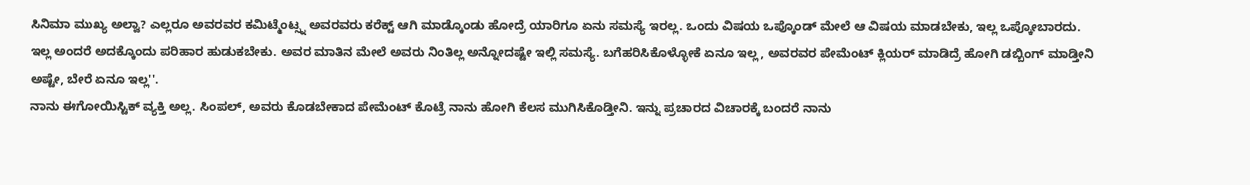ಸಿನಿಮಾ ಮುಖ್ಯ ಅಲ್ವಾ? ಎಲ್ಲರೂ ಅವರವರ ಕಮಿಟ್ಮೆಂಟ್ಸ್ನ ಅವರವರು ಕರೆಕ್ಟ್ ಆಗಿ ಮಾಡ್ಕೊಂಡು ಹೋದ್ರೆ ಯಾರಿಗೂ ಏನು ಸಮಸ್ಯೆ ಇರಲ್ಲ. ಒಂದು ವಿಷಯ ಒಪ್ಕೊಂಡ್ ಮೇಲೆ ಆ ವಿಷಯ ಮಾಡಬೇಕು, ಇಲ್ಲ ಒಪ್ಕೋಬಾರದು. ಇಲ್ಲ ಅಂದರೆ ಅದಕ್ಕೊಂದು ಪರಿಹಾರ ಹುಡುಕಬೇಕು. ಅವರ ಮಾತಿನ ಮೇಲೆ ಅವರು ನಿಂತಿಲ್ಲ ಅನ್ನೋದಷ್ಟೇ ಇಲ್ಲಿ ಸಮಸ್ಯೆ. ಬಗೆಹರಿಸಿಕೊಳ್ಳೋಕೆ ಏನೂ ಇಲ್ಲ, ಅವರವರ ಪೇಮೆಂಟ್ ಕ್ಲಿಯರ್ ಮಾಡಿದ್ರೆ ಹೋಗಿ ಡಬ್ಬಿಂಗ್ ಮಾಡ್ತೀನಿ ಅಷ್ಟೇ, ಬೇರೆ ಏನೂ ಇಲ್ಲ''.
ನಾನು ಈಗೋಯಿಸ್ಟಿಕ್ ವ್ಯಕ್ತಿ ಅಲ್ಲ. ಸಿಂಪಲ್, ಅವರು ಕೊಡಬೇಕಾದ ಪೇಮೆಂಟ್ ಕೊಟ್ರೆ ನಾನು ಹೋಗಿ ಕೆಲಸ ಮುಗಿಸಿಕೊಡ್ತೀನಿ. ಇನ್ನು ಪ್ರಚಾರದ ವಿಚಾರಕ್ಕೆ ಬಂದರೆ ನಾನು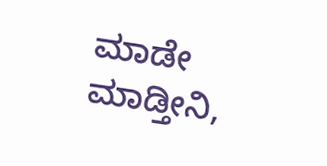ಮಾಡೇ ಮಾಡ್ತೀನಿ,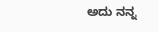ಅದು ನನ್ನ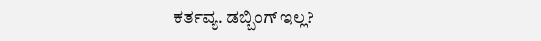ಕರ್ತವ್ಯ. ಡಬ್ಬಿಂಗ್ ಇಲ್ಲ?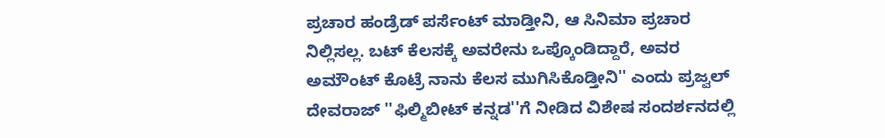ಪ್ರಚಾರ ಹಂಡ್ರೆಡ್ ಪರ್ಸೆಂಟ್ ಮಾಡ್ತೀನಿ, ಆ ಸಿನಿಮಾ ಪ್ರಚಾರ ನಿಲ್ಲಿಸಲ್ಲ. ಬಟ್ ಕೆಲಸಕ್ಕೆ ಅವರೇನು ಒಪ್ಕೊಂಡಿದ್ದಾರೆ, ಅವರ ಅಮೌಂಟ್ ಕೊಟ್ರೆ ನಾನು ಕೆಲಸ ಮುಗಿಸಿಕೊಡ್ತೀನಿ'' ಎಂದು ಪ್ರಜ್ವಲ್ ದೇವರಾಜ್ ''ಫಿಲ್ಮಿಬೀಟ್ ಕನ್ನಡ''ಗೆ ನೀಡಿದ ವಿಶೇಷ ಸಂದರ್ಶನದಲ್ಲಿ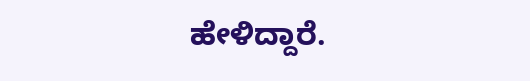ಹೇಳಿದ್ದಾರೆ.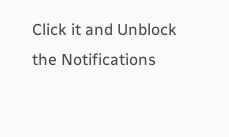Click it and Unblock the Notifications